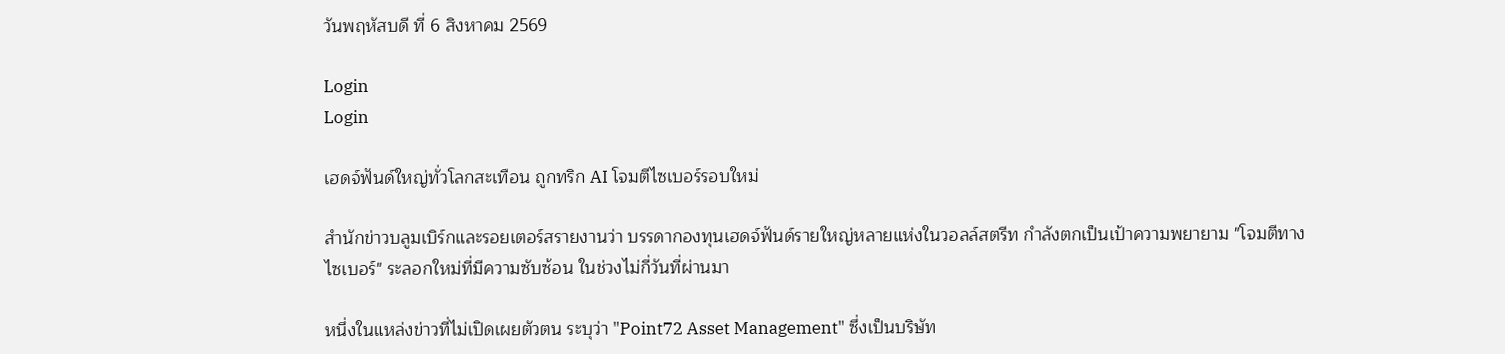วันพฤหัสบดี ที่ 6 สิงหาคม 2569

Login
Login

เฮดจ์ฟันด์ใหญ่ทั่วโลกสะเทือน ถูกทริก AI โจมตีไซเบอร์รอบใหม่

สำนักข่าวบลูมเบิร์กและรอยเตอร์สรายงานว่า บรรดากองทุนเฮดจ์ฟันด์รายใหญ่หลายแห่งในวอลล์สตรีท กำลังตกเป็นเป้าความพยายาม "โจมตีทางไซเบอร์" ระลอกใหม่ที่มีความซับซ้อน ในช่วงไม่กี่วันที่ผ่านมา

หนึ่งในแหล่งข่าวที่ไม่เปิดเผยตัวตน ระบุว่า "Point72 Asset Management" ซึ่งเป็นบริษัท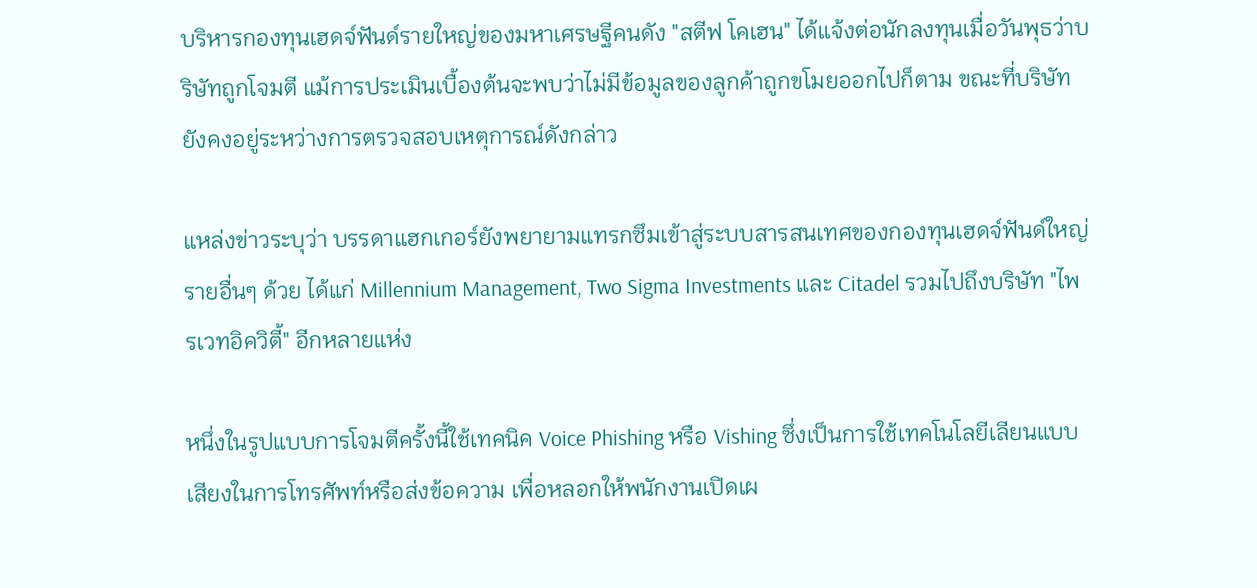บริหารกองทุนเฮดจ์ฟันด์รายใหญ่ของมหาเศรษฐีคนดัง "สตีฟ โคเฮน" ได้แจ้งต่อนักลงทุนเมื่อวันพุธว่าบริษัทถูกโจมตี แม้การประเมินเบื้องต้นจะพบว่าไม่มีข้อมูลของลูกค้าถูกขโมยออกไปก็ตาม ขณะที่บริษัทยังคงอยู่ระหว่างการตรวจสอบเหตุการณ์ดังกล่าว

แหล่งข่าวระบุว่า บรรดาแฮกเกอร์ยังพยายามแทรกซึมเข้าสู่ระบบสารสนเทศของกองทุนเฮดจ์ฟันด์ใหญ่รายอื่นๆ ด้วย ได้แก่ Millennium Management, Two Sigma Investments และ Citadel รวมไปถึงบริษัท "ไพรเวทอิควิตี้" อีกหลายแห่ง

หนึ่งในรูปแบบการโจมตีครั้งนี้ใช้เทคนิค Voice Phishing หรือ Vishing ซึ่งเป็นการใช้เทคโนโลยีเลียนแบบเสียงในการโทรศัพท์หรือส่งข้อความ เพื่อหลอกให้พนักงานเปิดเผ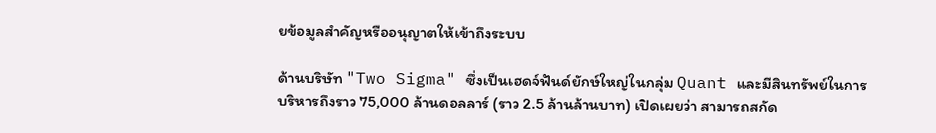ยข้อมูลสำคัญหรืออนุญาตให้เข้าถึงระบบ

ด้านบริษัท "Two Sigma" ซึ่งเป็นเฮดจ์ฟันด์ยักษ์ใหญ่ในกลุ่ม Quant และมีสินทรัพย์ในการบริหารถึงราว 75,000 ล้านดอลลาร์ (ราว 2.5 ล้านล้านบาท) เปิดเผยว่า สามารถสกัด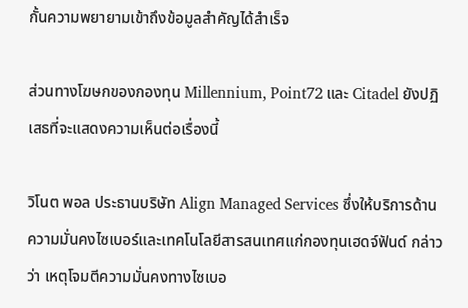กั้นความพยายามเข้าถึงข้อมูลสำคัญได้สำเร็จ

ส่วนทางโฆษกของกองทุน Millennium, Point72 และ Citadel ยังปฏิเสธที่จะแสดงความเห็นต่อเรื่องนี้

วิโนต พอล ประธานบริษัท Align Managed Services ซึ่งให้บริการด้านความมั่นคงไซเบอร์และเทคโนโลยีสารสนเทศแก่กองทุนเฮดจ์ฟันด์ กล่าวว่า เหตุโจมตีความมั่นคงทางไซเบอ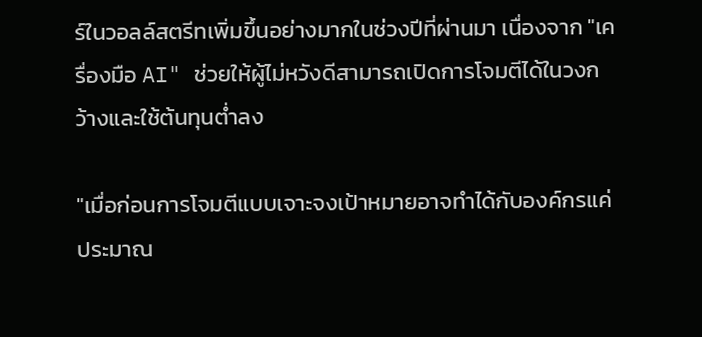ร์ในวอลล์สตรีทเพิ่มขึ้นอย่างมากในช่วงปีที่ผ่านมา เนื่องจาก "เครื่องมือ AI" ช่วยให้ผู้ไม่หวังดีสามารถเปิดการโจมตีได้ในวงกว้างและใช้ต้นทุนต่ำลง

"เมื่อก่อนการโจมตีแบบเจาะจงเป้าหมายอาจทำได้กับองค์กรแค่ประมาณ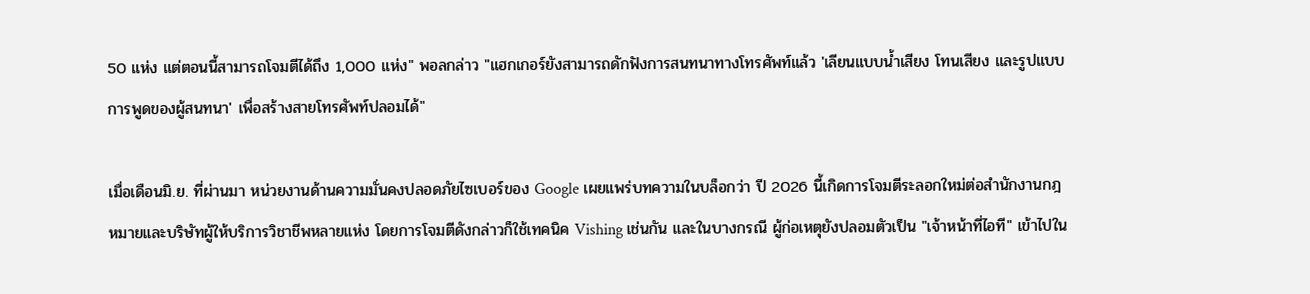50 แห่ง แต่ตอนนี้สามารถโจมตีได้ถึง 1,000 แห่ง" พอลกล่าว "แฮกเกอร์ยังสามารถดักฟังการสนทนาทางโทรศัพท์แล้ว 'เลียนแบบน้ำเสียง โทนเสียง และรูปแบบการพูดของผู้สนทนา' เพื่อสร้างสายโทรศัพท์ปลอมได้"

เมื่อเดือนมิ.ย. ที่ผ่านมา หน่วยงานด้านความมั่นคงปลอดภัยไซเบอร์ของ Google เผยแพร่บทความในบล็อกว่า ปี 2026 นี้เกิดการโจมตีระลอกใหม่ต่อสำนักงานกฎหมายและบริษัทผู้ให้บริการวิชาชีพหลายแห่ง โดยการโจมตีดังกล่าวก็ใช้เทคนิค Vishing เช่นกัน และในบางกรณี ผู้ก่อเหตุยังปลอมตัวเป็น "เจ้าหน้าที่ไอที" เข้าไปใน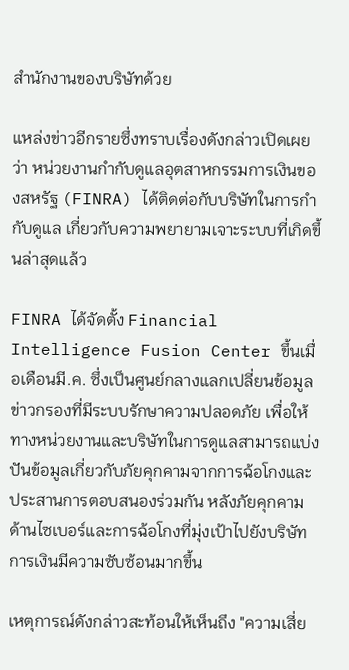สำนักงานของบริษัทด้วย

แหล่งข่าวอีกรายซึ่งทราบเรื่องดังกล่าวเปิดเผยว่า หน่วยงานกำกับดูแลอุตสาหกรรมการเงินของสหรัฐ (FINRA) ได้ติดต่อกับบริษัทในการกำกับดูแล เกี่ยวกับความพยายามเจาะระบบที่เกิดขึ้นล่าสุดแล้ว

FINRA ได้จัดตั้ง Financial Intelligence Fusion Center ขึ้นเมื่อเดือนมี.ค. ซึ่งเป็นศูนย์กลางแลกเปลี่ยนข้อมูลข่าวกรองที่มีระบบรักษาความปลอดภัย เพื่อให้ทางหน่วยงานและบริษัทในการดูแลสามารถแบ่งปันข้อมูลเกี่ยวกับภัยคุกคามจากการฉ้อโกงและประสานการตอบสนองร่วมกัน หลังภัยคุกคามด้านไซเบอร์และการฉ้อโกงที่มุ่งเป้าไปยังบริษัทการเงินมีความซับซ้อนมากขึ้น

เหตุการณ์ดังกล่าวสะท้อนให้เห็นถึง "ความเสี่ย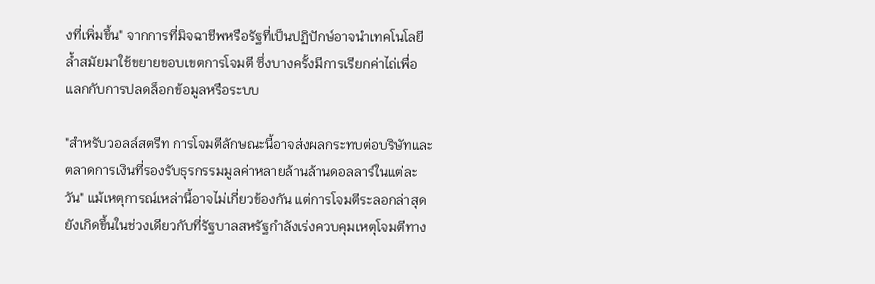งที่เพิ่มขึ้น" จากการที่มิจฉาชีพหรือรัฐที่เป็นปฏิปักษ์อาจนำเทคโนโลยีล้ำสมัยมาใช้ขยายขอบเขตการโจมตี ซึ่งบางครั้งมีการเรียกค่าไถ่เพื่อแลกกับการปลดล็อกข้อมูลหรือระบบ

"สำหรับวอลล์สตรีท การโจมตีลักษณะนี้อาจส่งผลกระทบต่อบริษัทและตลาดการเงินที่รองรับธุรกรรมมูลค่าหลายล้านล้านดอลลาร์ในแต่ละวัน" แม้เหตุการณ์เหล่านี้อาจไม่เกี่ยวข้องกัน แต่การโจมตีระลอกล่าสุดยังเกิดขึ้นในช่วงเดียวกับที่รัฐบาลสหรัฐกำลังเร่งควบคุมเหตุโจมตีทาง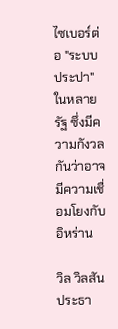ไซเบอร์ต่อ "ระบบประปา" ในหลายรัฐ ซึ่งมีความกังวลกันว่าอาจมีความเชื่อมโยงกับอิหร่าน

วิล วิลสัน ประธา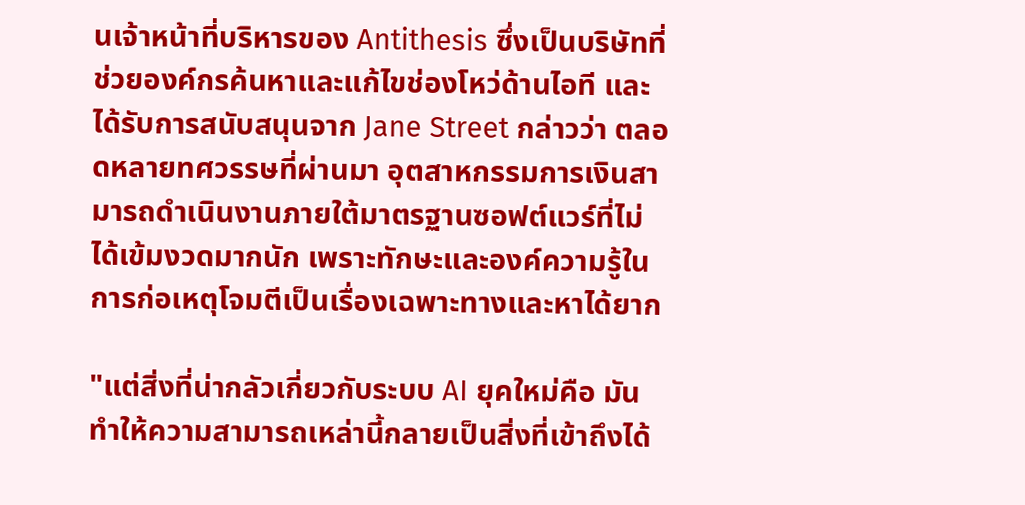นเจ้าหน้าที่บริหารของ Antithesis ซึ่งเป็นบริษัทที่ช่วยองค์กรค้นหาและแก้ไขช่องโหว่ด้านไอที และได้รับการสนับสนุนจาก Jane Street กล่าวว่า ตลอดหลายทศวรรษที่ผ่านมา อุตสาหกรรมการเงินสามารถดำเนินงานภายใต้มาตรฐานซอฟต์แวร์ที่ไม่ได้เข้มงวดมากนัก เพราะทักษะและองค์ความรู้ในการก่อเหตุโจมตีเป็นเรื่องเฉพาะทางและหาได้ยาก

"แต่สิ่งที่น่ากลัวเกี่ยวกับระบบ AI ยุคใหม่คือ มันทำให้ความสามารถเหล่านี้กลายเป็นสิ่งที่เข้าถึงได้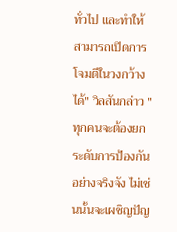ทั่วไป และทำให้สามารถเปิดการโจมตีในวงกว้างได้" วิลสันกล่าว "ทุกคนจะต้องยกระดับการป้องกันอย่างจริงจัง ไม่เช่นนั้นจะเผชิญปัญ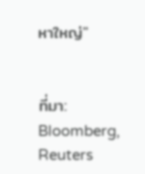หาใหญ่"


ที่มา: Bloomberg, Reuters